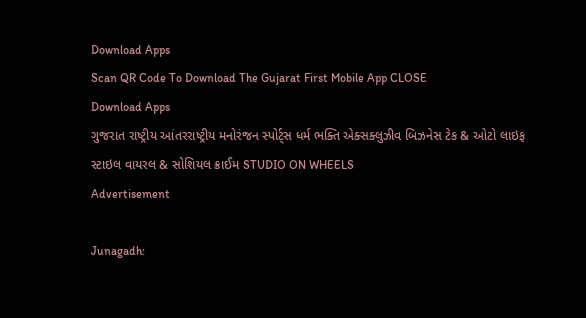Download Apps
Scan QR Code To Download The Gujarat First Mobile App CLOSE
Download Apps
ગુજરાત રાષ્ટ્રીય આંતરરાષ્ટ્રીય મનોરંજન સ્પોર્ટ્સ ધર્મ ભક્તિ એક્સક્લુઝીવ બિઝનેસ ટેક & ઓટો લાઇફ સ્ટાઇલ વાયરલ & સોશિયલ ક્રાઈમ STUDIO ON WHEELS
Advertisement

Junagadh: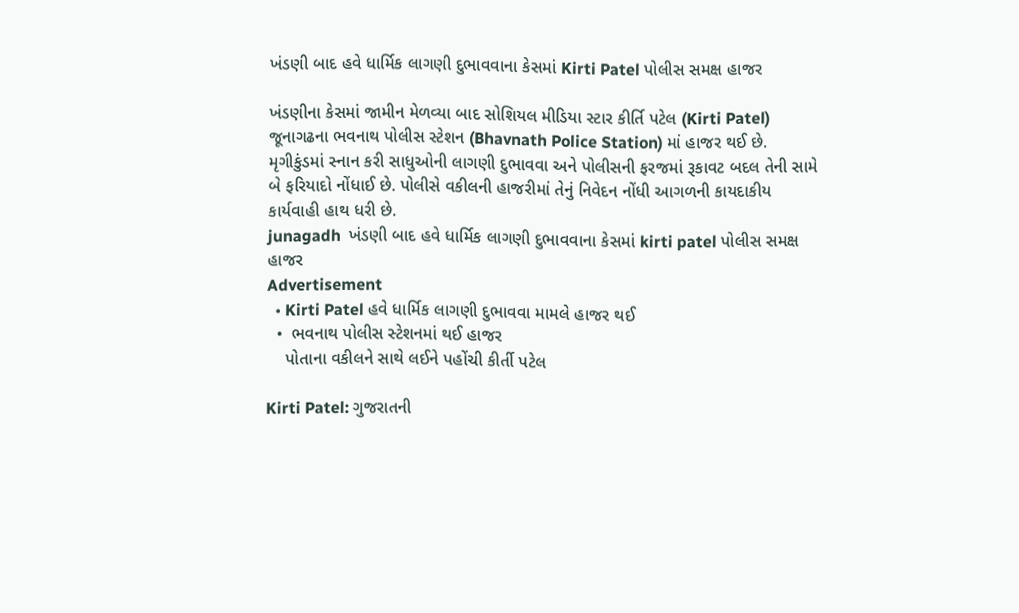ખંડણી બાદ હવે ધાર્મિક લાગણી દુભાવવાના કેસમાં Kirti Patel પોલીસ સમક્ષ હાજર

ખંડણીના કેસમાં જામીન મેળવ્યા બાદ સોશિયલ મીડિયા સ્ટાર કીર્તિ પટેલ (Kirti Patel) જૂનાગઢના ભવનાથ પોલીસ સ્ટેશન (Bhavnath Police Station) માં હાજર થઈ છે. મૃગીકુંડમાં સ્નાન કરી સાધુઓની લાગણી દુભાવવા અને પોલીસની ફરજમાં રૂકાવટ બદલ તેની સામે બે ફરિયાદો નોંધાઈ છે. પોલીસે વકીલની હાજરીમાં તેનું નિવેદન નોંધી આગળની કાયદાકીય કાર્યવાહી હાથ ધરી છે.
junagadh  ખંડણી બાદ હવે ધાર્મિક લાગણી દુભાવવાના કેસમાં kirti patel પોલીસ સમક્ષ હાજર
Advertisement
  • Kirti Patel હવે ધાર્મિક લાગણી દુભાવવા મામલે હાજર થઈ
  •  ભવનાથ પોલીસ સ્ટેશનમાં થઈ હાજર
    પોતાના વકીલને સાથે લઈને પહોંચી કીર્તી પટેલ

Kirti Patel: ગુજરાતની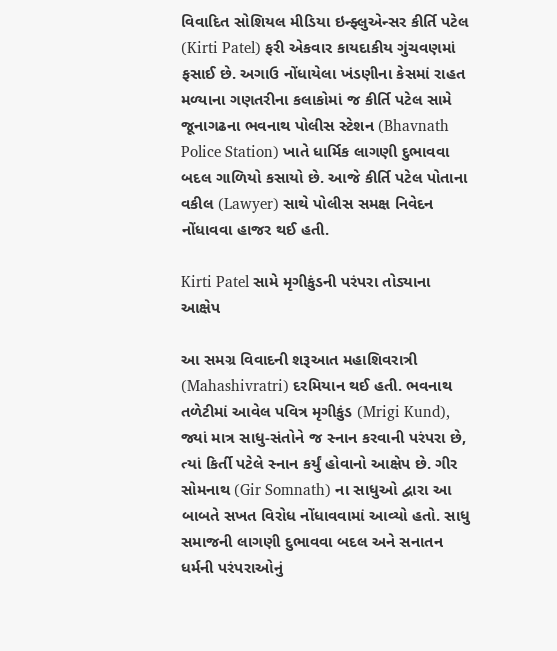વિવાદિત સોશિયલ મીડિયા ઇન્ફ્લુએન્સર કીર્તિ પટેલ (Kirti Patel) ફરી એકવાર કાયદાકીય ગુંચવણમાં ફસાઈ છે. અગાઉ નોંધાયેલા ખંડણીના કેસમાં રાહત મળ્યાના ગણતરીના કલાકોમાં જ કીર્તિ પટેલ સામે જૂનાગઢના ભવનાથ પોલીસ સ્ટેશન (Bhavnath Police Station) ખાતે ધાર્મિક લાગણી દુભાવવા બદલ ગાળિયો કસાયો છે. આજે કીર્તિ પટેલ પોતાના વકીલ (Lawyer) સાથે પોલીસ સમક્ષ નિવેદન નોંધાવવા હાજર થઈ હતી.

Kirti Patel સામે મૃગીકુંડની પરંપરા તોડ્યાના આક્ષેપ

આ સમગ્ર વિવાદની શરૂઆત મહાશિવરાત્રી (Mahashivratri) દરમિયાન થઈ હતી. ભવનાથ તળેટીમાં આવેલ પવિત્ર મૃગીકુંડ (Mrigi Kund), જ્યાં માત્ર સાધુ-સંતોને જ સ્નાન કરવાની પરંપરા છે, ત્યાં કિર્તી પટેલે સ્નાન કર્યું હોવાનો આક્ષેપ છે. ગીર સોમનાથ (Gir Somnath) ના સાધુઓ દ્વારા આ બાબતે સખત વિરોધ નોંધાવવામાં આવ્યો હતો. સાધુ સમાજની લાગણી દુભાવવા બદલ અને સનાતન ધર્મની પરંપરાઓનું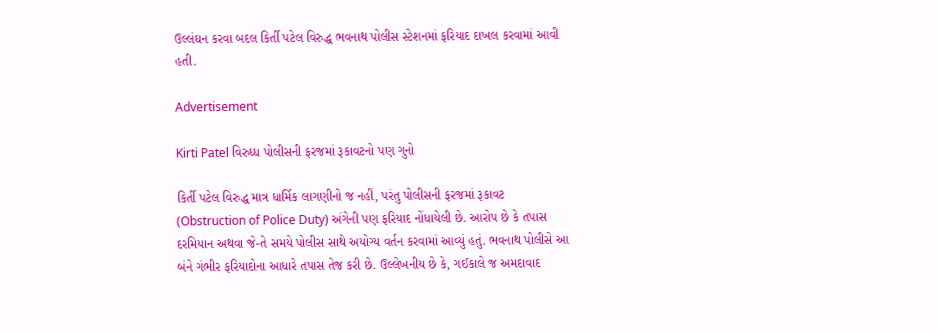ઉલ્લંઘન કરવા બદલ કિર્તી પટેલ વિરુદ્ધ ભવનાથ પોલીસ સ્ટેશનમાં ફરિયાદ દાખલ કરવામાં આવી હતી.

Advertisement

Kirti Patel વિરુધ્ધ પોલીસની ફરજમાં રૂકાવટનો પણ ગુનો

કિર્તી પટેલ વિરુદ્ધ માત્ર ધાર્મિક લાગણીનો જ નહીં, પરંતુ પોલીસની ફરજમાં રૂકાવટ (Obstruction of Police Duty) અંગેની પણ ફરિયાદ નોંધાયેલી છે. આરોપ છે કે તપાસ દરમિયાન અથવા જે-તે સમયે પોલીસ સાથે અયોગ્ય વર્તન કરવામાં આવ્યું હતું. ભવનાથ પોલીસે આ બંને ગંભીર ફરિયાદોના આધારે તપાસ તેજ કરી છે. ઉલ્લેખનીય છે કે, ગઈકાલે જ અમદાવાદ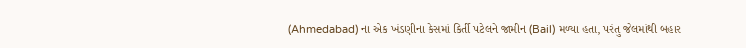(Ahmedabad) ના એક ખંડણીના કેસમાં કિર્તી પટેલને જામીન (Bail) મળ્યા હતા, પરંતુ જેલમાંથી બહાર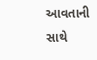આવતાની સાથે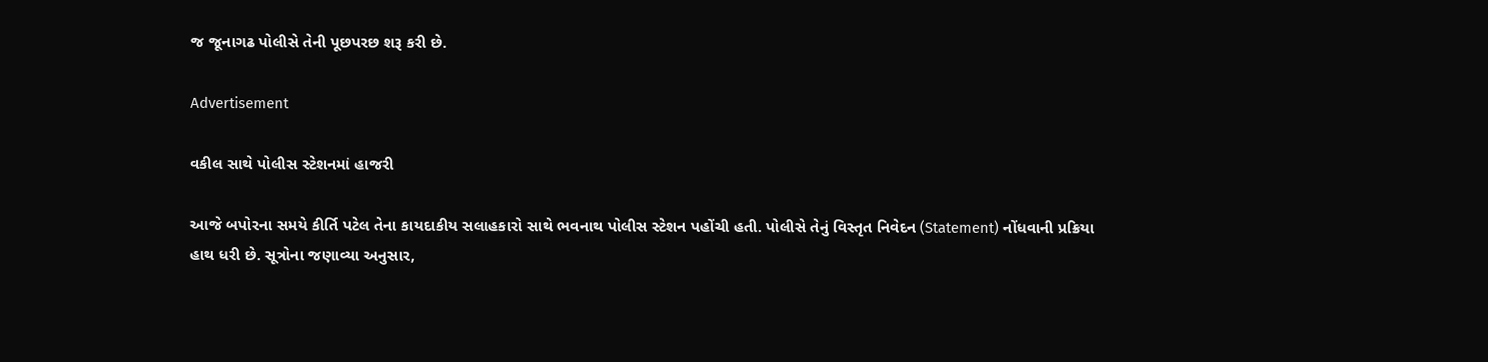જ જૂનાગઢ પોલીસે તેની પૂછપરછ શરૂ કરી છે.

Advertisement

વકીલ સાથે પોલીસ સ્ટેશનમાં હાજરી

આજે બપોરના સમયે કીર્તિ પટેલ તેના કાયદાકીય સલાહકારો સાથે ભવનાથ પોલીસ સ્ટેશન પહોંચી હતી. પોલીસે તેનું વિસ્તૃત નિવેદન (Statement) નોંધવાની પ્રક્રિયા હાથ ધરી છે. સૂત્રોના જણાવ્યા અનુસાર,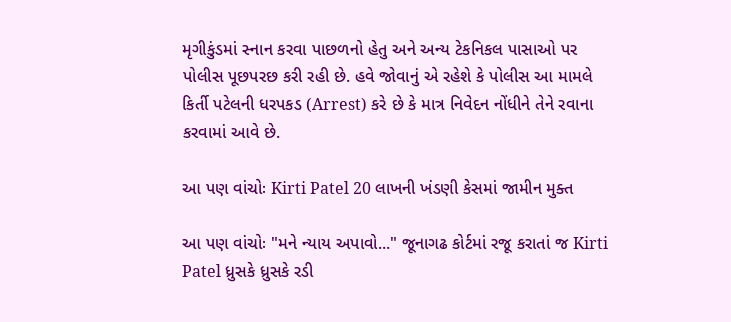મૃગીકુંડમાં સ્નાન કરવા પાછળનો હેતુ અને અન્ય ટેકનિકલ પાસાઓ પર પોલીસ પૂછપરછ કરી રહી છે. હવે જોવાનું એ રહેશે કે પોલીસ આ મામલે કિર્તી પટેલની ધરપકડ (Arrest) કરે છે કે માત્ર નિવેદન નોંધીને તેને રવાના કરવામાં આવે છે.

આ પણ વાંચોઃ Kirti Patel 20 લાખની ખંડણી કેસમાં જામીન મુક્ત

આ પણ વાંચોઃ "મને ન્યાય અપાવો..." જૂનાગઢ કોર્ટમાં રજૂ કરાતાં જ Kirti Patel ધ્રુસકે ધ્રુસકે રડી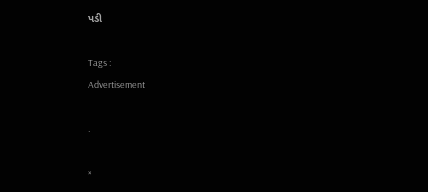પડી

Tags :
Advertisement

.

×